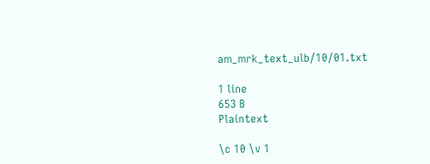am_mrk_text_ulb/10/01.txt

1 line
653 B
Plaintext

\c 10 \v 1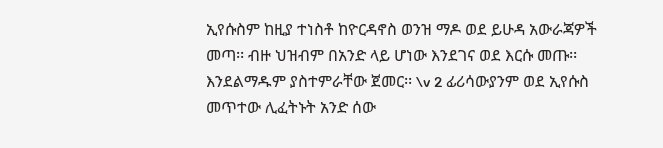ኢየሱስም ከዚያ ተነስቶ ከዮርዳኖስ ወንዝ ማዶ ወደ ይሁዳ አውራጃዎች መጣ፡፡ ብዙ ህዝብም በአንድ ላይ ሆነው እንደገና ወደ እርሱ መጡ፡፡ እንደልማዱም ያስተምራቸው ጀመር፡፡ \v 2 ፊሪሳውያንም ወደ ኢየሱስ መጥተው ሊፈትኑት አንድ ሰው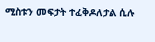ሚስቱን መፍታት ተፈቅዶለታል ሲሉ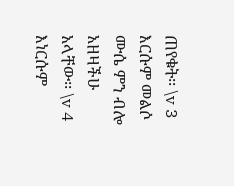ጠየቁት፡፡ \v 3 እርሱም መልሶ ሙሴ ምን ብሎ አዘዛችሁ አላቸው፡፡ \v 4 እነርሱም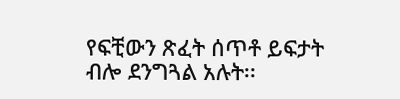የፍቺውን ጽፈት ሰጥቶ ይፍታት ብሎ ደንግጓል አሉት፡፡